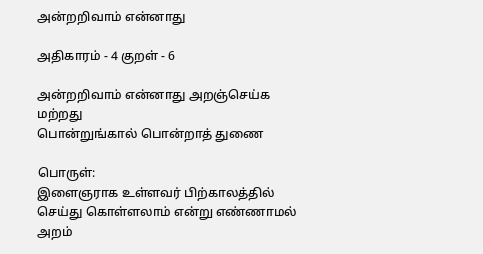அன்றறிவாம் என்னாது

அதிகாரம் - 4 குறள் - 6

அன்றறிவாம் என்னாது அறஞ்செய்க மற்றது
பொன்றுங்கால் பொன்றாத் துணை

பொருள்:
இளைஞராக உள்ளவர்‌ பிற்காலத்தில்‌ செய்து‌ கொள்ளலாம்‌ என்று எண்ணாமல்‌ அறம்‌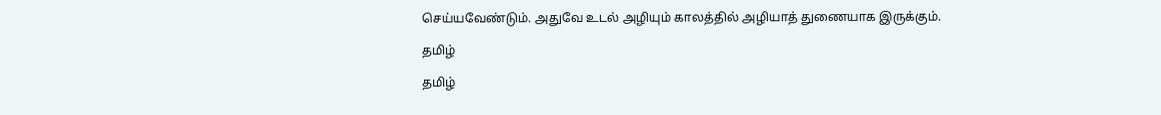செய்யவேண்டும்‌. அதுவே உடல்‌ அழியும்‌ காலத்தில்‌ அழியாத்‌ துணையாக இருக்கும்‌.

தமிழ்

தமிழ்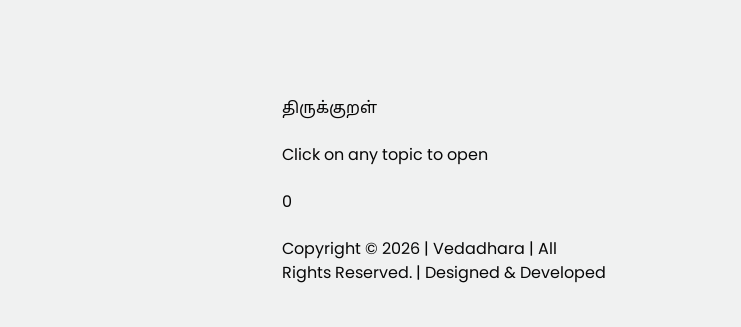திருக்குறள்

Click on any topic to open

0

Copyright © 2026 | Vedadhara | All Rights Reserved. | Designed & Developed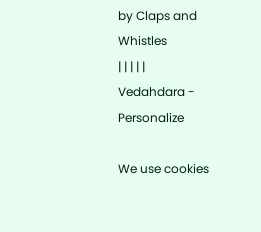by Claps and Whistles
| | | | |
Vedahdara - Personalize

We use cookies